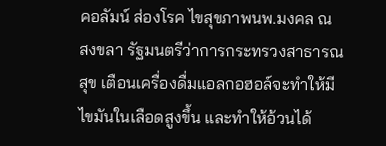คอลัมน์ ส่องโรค ไขสุขภาพนพ.มงคล ณ สงขลา รัฐมนตรีว่าการกระทรวงสาธารณสุข เตือนเครื่องดื่มแอลกอฮอล์จะทำให้มีไขมันในเลือดสูงขึ้น และทำให้อ้วนได้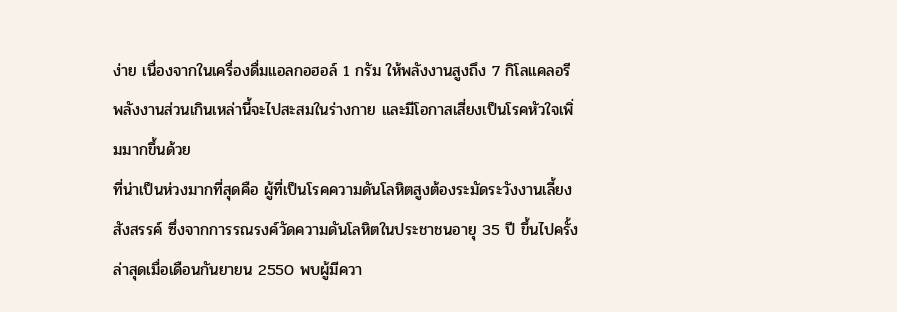ง่าย เนื่องจากในเครื่องดื่มแอลกอฮอล์ 1 กรัม ให้พลังงานสูงถึง 7 กิโลแคลอรี พลังงานส่วนเกินเหล่านี้จะไปสะสมในร่างกาย และมีโอกาสเสี่ยงเป็นโรคหัวใจเพิ่มมากขึ้นด้วย
ที่น่าเป็นห่วงมากที่สุดคือ ผู้ที่เป็นโรคความดันโลหิตสูงต้องระมัดระวังงานเลี้ยงสังสรรค์ ซึ่งจากการรณรงค์วัดความดันโลหิตในประชาชนอายุ 35 ปี ขึ้นไปครั้งล่าสุดเมื่อเดือนกันยายน 2550 พบผู้มีควา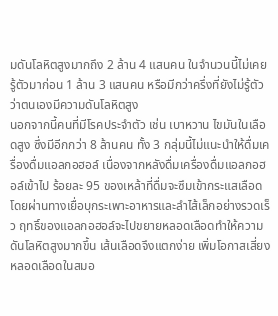มดันโลหิตสูงมากถึง 2 ล้าน 4 แสนคน ในจำนวนนี้ไม่เคยรู้ตัวมาก่อน 1 ล้าน 3 แสนคน หรือมีกว่าครึ่งที่ยังไม่รู้ตัวว่าตนเองมีความดันโลหิตสูง
นอกจากนี้คนที่มีโรคประจำตัว เช่น เบาหวาน ไขมันในเลือดสูง ซึ่งมีอีกกว่า 8 ล้านคน ทั้ง 3 กลุ่มนี้ไม่แนะนำให้ดื่มเครื่องดื่มแอลกอฮอล์ เนื่องจากหลังดื่มเครื่องดื่มแอลกอฮอล์เข้าไป ร้อยละ 95 ของเหล้าที่ดื่มจะซึมเข้ากระแสเลือด โดยผ่านทางเยื่อบุกระเพาะอาหารและลำไส้เล็กอย่างรวดเร็ว ฤทธิ์ของแอลกอฮอล์จะไปขยายหลอดเลือดทำให้ความดันโลหิตสูงมากขึ้น เส้นเลือดจึงแตกง่าย เพิ่มโอกาสเสี่ยงหลอดเลือดในสมอ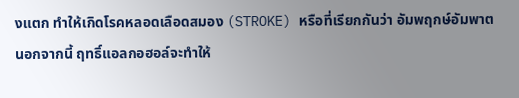งแตก ทำให้เกิดโรคหลอดเลือดสมอง (STROKE) หรือที่เรียกกันว่า อัมพฤกษ์อัมพาต
นอกจากนี้ ฤทธิ์แอลกอฮอล์จะทำให้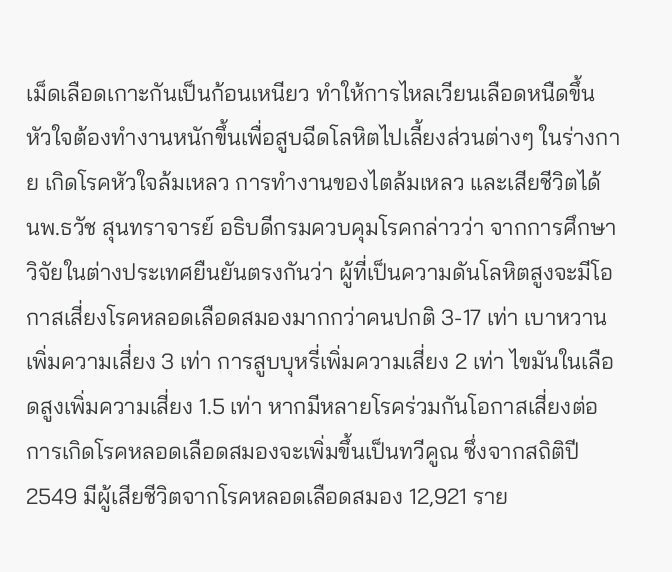เม็ดเลือดเกาะกันเป็นก้อนเหนียว ทำให้การไหลเวียนเลือดหนืดขึ้น หัวใจต้องทำงานหนักขึ้นเพื่อสูบฉีดโลหิตไปเลี้ยงส่วนต่างๆ ในร่างกาย เกิดโรคหัวใจล้มเหลว การทำงานของไตล้มเหลว และเสียชีวิตได้
นพ.ธวัช สุนทราจารย์ อธิบดีกรมควบคุมโรคกล่าวว่า จากการศึกษาวิจัยในต่างประเทศยืนยันตรงกันว่า ผู้ที่เป็นความดันโลหิตสูงจะมีโอกาสเสี่ยงโรคหลอดเลือดสมองมากกว่าคนปกติ 3-17 เท่า เบาหวานเพิ่มความเสี่ยง 3 เท่า การสูบบุหรี่เพิ่มความเสี่ยง 2 เท่า ไขมันในเลือดสูงเพิ่มความเสี่ยง 1.5 เท่า หากมีหลายโรคร่วมกันโอกาสเสี่ยงต่อการเกิดโรคหลอดเลือดสมองจะเพิ่มขึ้นเป็นทวีคูณ ซึ่งจากสถิติปี 2549 มีผู้เสียชีวิตจากโรคหลอดเลือดสมอง 12,921 ราย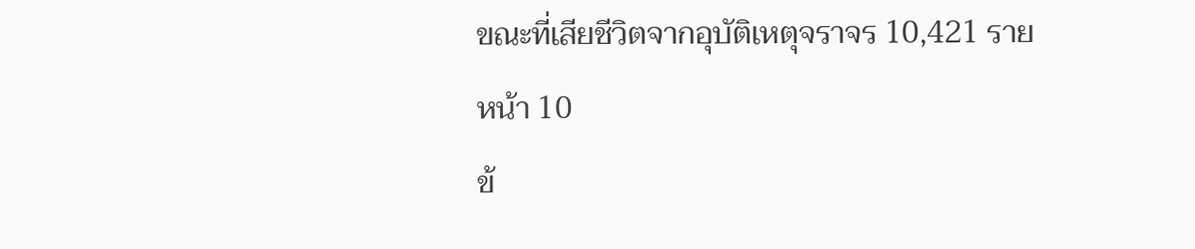ขณะที่เสียชีวิตจากอุบัติเหตุจราจร 10,421 ราย
หน้า 10
ข้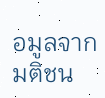อมูลจาก มติชน